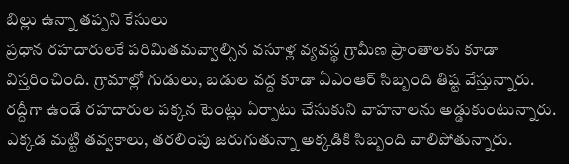బిల్లు ఉన్నా తప్పని కేసులు
ప్రధాన రహదారులకే పరిమితమవ్వాల్సిన వసూళ్ల వ్యవస్థ గ్రామీణ ప్రాంతాలకు కూడా విస్తరించింది. గ్రామాల్లో గుడులు, బడుల వద్ద కూడా ఏఎంఆర్ సిబ్బంది తిష్ట వేస్తున్నారు. రద్దీగా ఉండే రహదారుల పక్కన టెంట్లు ఏర్పాటు చేసుకుని వాహనాలను అడ్డుకుంటున్నారు. ఎక్కడ మట్టి తవ్వకాలు, తరలింపు జరుగుతున్నా అక్కడికి సిబ్బంది వాలిపోతున్నారు.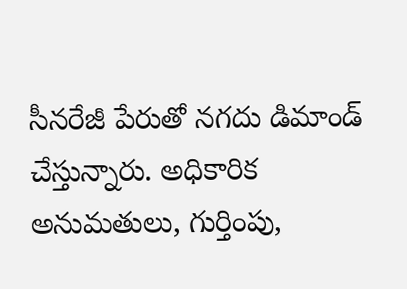సీనరేజీ పేరుతో నగదు డిమాండ్ చేస్తున్నారు. అధికారిక అనుమతులు, గుర్తింపు,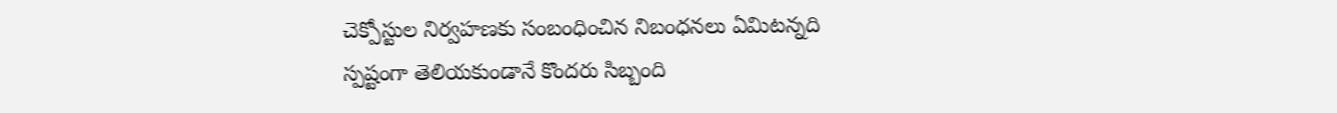చెక్పోస్టుల నిర్వహణకు సంబంధించిన నిబంధనలు ఏమిటన్నది స్పష్టంగా తెలియకుండానే కొందరు సిబ్బంది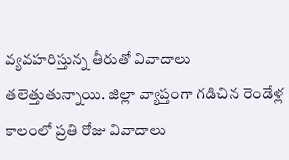వ్యవహరిస్తున్న తీరుతో వివాదాలు తలెత్తుతున్నాయి. జిల్లా వ్యాప్తంగా గడిచిన రెండేళ్ల కాలంలో ప్రతి రోజు వివాదాలు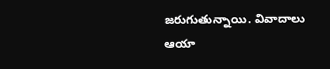జరుగుతున్నాయి. వివాదాలు ఆయా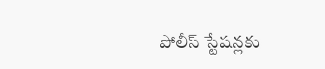పోలీస్ స్టేషన్లకు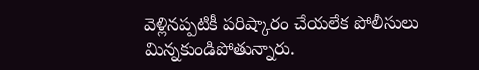వెళ్లినప్పటికీ పరిష్కారం చేయలేక పోలీసులు మిన్నకుండిపోతున్నారు.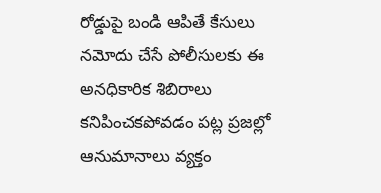రోడ్డుపై బండి ఆపితే కేసులు నమోదు చేసే పోలీసులకు ఈ అనధికారిక శిబిరాలు కనిపించకపోవడం పట్ల ప్రజల్లో ఆనుమానాలు వ్యక్తం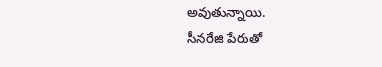అవుతున్నాయి.
సీనరేజి పేరుతో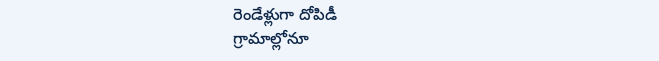రెండేళ్లుగా దోపిడీ
గ్రామాల్లోనూ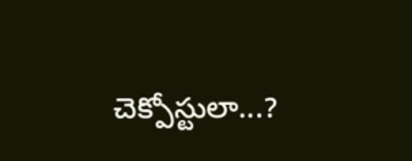చెక్పోస్టులా...?